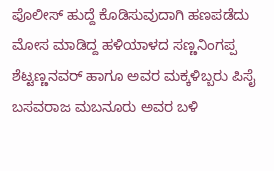ಪೊಲೀಸ್ ಹುದ್ದೆ ಕೊಡಿಸುವುದಾಗಿ ಹಣಪಡೆದು ಮೋಸ ಮಾಡಿದ್ದ ಹಳಿಯಾಳದ ಸಣ್ಣನಿಂಗಪ್ಪ ಶೆಟ್ಟಣ್ಣನವರ್ ಹಾಗೂ ಅವರ ಮಕ್ಕಳಿಬ್ಬರು ಪಿಸೈ ಬಸವರಾಜ ಮಬನೂರು ಅವರ ಬಳಿ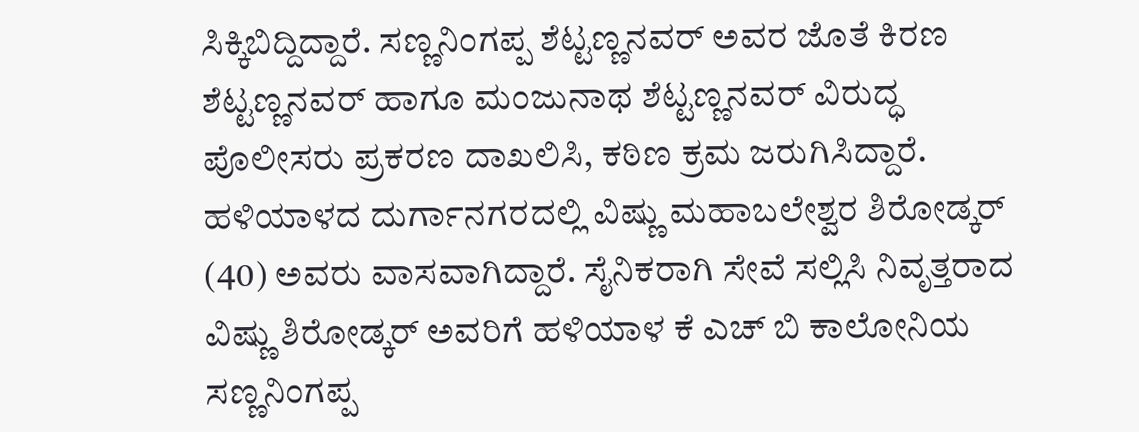ಸಿಕ್ಕಿಬಿದ್ದಿದ್ದಾರೆ. ಸಣ್ಣನಿಂಗಪ್ಪ ಶೆಟ್ಟಣ್ಣನವರ್ ಅವರ ಜೊತೆ ಕಿರಣ ಶೆಟ್ಟಣ್ಣನವರ್ ಹಾಗೂ ಮಂಜುನಾಥ ಶೆಟ್ಟಣ್ಣನವರ್ ವಿರುದ್ಧ ಪೊಲೀಸರು ಪ್ರಕರಣ ದಾಖಲಿಸಿ, ಕಠಿಣ ಕ್ರಮ ಜರುಗಿಸಿದ್ದಾರೆ.
ಹಳಿಯಾಳದ ದುರ್ಗಾನಗರದಲ್ಲಿ ವಿಷ್ಣು ಮಹಾಬಲೇಶ್ವರ ಶಿರೋಡ್ಕರ್ (40) ಅವರು ವಾಸವಾಗಿದ್ದಾರೆ. ಸೈನಿಕರಾಗಿ ಸೇವೆ ಸಲ್ಲಿಸಿ ನಿವೃತ್ತರಾದ ವಿಷ್ಣು ಶಿರೋಡ್ಕರ್ ಅವರಿಗೆ ಹಳಿಯಾಳ ಕೆ ಎಚ್ ಬಿ ಕಾಲೋನಿಯ ಸಣ್ಣನಿಂಗಪ್ಪ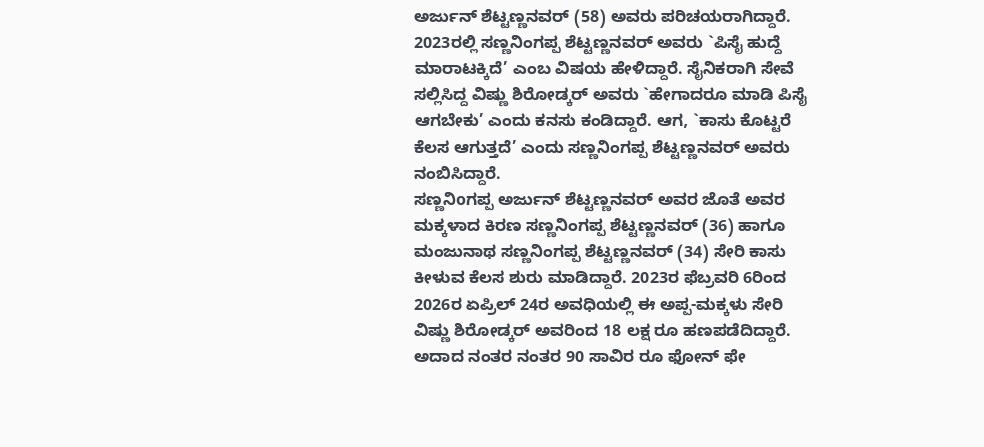ಅರ್ಜುನ್ ಶೆಟ್ಟಣ್ಣನವರ್ (58) ಅವರು ಪರಿಚಯರಾಗಿದ್ದಾರೆ. 2023ರಲ್ಲಿ ಸಣ್ಣನಿಂಗಪ್ಪ ಶೆಟ್ಟಣ್ಣನವರ್ ಅವರು `ಪಿಸೈ ಹುದ್ದೆ ಮಾರಾಟಕ್ಕಿದೆ’ ಎಂಬ ವಿಷಯ ಹೇಳಿದ್ದಾರೆ. ಸೈನಿಕರಾಗಿ ಸೇವೆ ಸಲ್ಲಿಸಿದ್ದ ವಿಷ್ಣು ಶಿರೋಡ್ಕರ್ ಅವರು `ಹೇಗಾದರೂ ಮಾಡಿ ಪಿಸೈ ಆಗಬೇಕು’ ಎಂದು ಕನಸು ಕಂಡಿದ್ದಾರೆ. ಆಗ, `ಕಾಸು ಕೊಟ್ಟರೆ ಕೆಲಸ ಆಗುತ್ತದೆ’ ಎಂದು ಸಣ್ಣನಿಂಗಪ್ಪ ಶೆಟ್ಟಣ್ಣನವರ್ ಅವರು ನಂಬಿಸಿದ್ದಾರೆ.
ಸಣ್ಣನಿoಗಪ್ಪ ಅರ್ಜುನ್ ಶೆಟ್ಟಣ್ಣನವರ್ ಅವರ ಜೊತೆ ಅವರ ಮಕ್ಕಳಾದ ಕಿರಣ ಸಣ್ಣನಿಂಗಪ್ಪ ಶೆಟ್ಟಣ್ಣನವರ್ (36) ಹಾಗೂ ಮಂಜುನಾಥ ಸಣ್ಣನಿಂಗಪ್ಪ ಶೆಟ್ಟಣ್ಣನವರ್ (34) ಸೇರಿ ಕಾಸು ಕೀಳುವ ಕೆಲಸ ಶುರು ಮಾಡಿದ್ದಾರೆ. 2023ರ ಫೆಬ್ರವರಿ 6ರಿಂದ 2026ರ ಏಪ್ರಿಲ್ 24ರ ಅವಧಿಯಲ್ಲಿ ಈ ಅಪ್ಪ-ಮಕ್ಕಳು ಸೇರಿ ವಿಷ್ಣು ಶಿರೋಡ್ಕರ್ ಅವರಿಂದ 18 ಲಕ್ಷ ರೂ ಹಣಪಡೆದಿದ್ದಾರೆ. ಅದಾದ ನಂತರ ನಂತರ 90 ಸಾವಿರ ರೂ ಫೋನ್ ಫೇ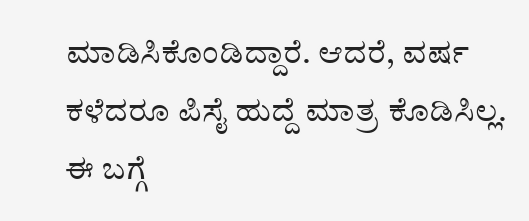ಮಾಡಿಸಿಕೊಂಡಿದ್ದಾರೆ. ಆದರೆ, ವರ್ಷ ಕಳೆದರೂ ಪಿಸೈ ಹುದ್ದೆ ಮಾತ್ರ ಕೊಡಿಸಿಲ್ಲ.
ಈ ಬಗ್ಗೆ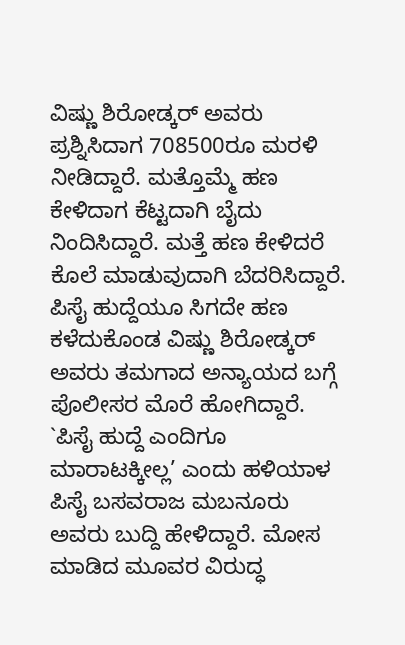ವಿಷ್ಣು ಶಿರೋಡ್ಕರ್ ಅವರು ಪ್ರಶ್ನಿಸಿದಾಗ 708500ರೂ ಮರಳಿ ನೀಡಿದ್ದಾರೆ. ಮತ್ತೊಮ್ಮೆ ಹಣ ಕೇಳಿದಾಗ ಕೆಟ್ಟದಾಗಿ ಬೈದು ನಿಂದಿಸಿದ್ದಾರೆ. ಮತ್ತೆ ಹಣ ಕೇಳಿದರೆ ಕೊಲೆ ಮಾಡುವುದಾಗಿ ಬೆದರಿಸಿದ್ದಾರೆ. ಪಿಸೈ ಹುದ್ದೆಯೂ ಸಿಗದೇ ಹಣ ಕಳೆದುಕೊಂಡ ವಿಷ್ಣು ಶಿರೋಡ್ಕರ್ ಅವರು ತಮಗಾದ ಅನ್ಯಾಯದ ಬಗ್ಗೆ ಪೊಲೀಸರ ಮೊರೆ ಹೋಗಿದ್ದಾರೆ. `ಪಿಸೈ ಹುದ್ದೆ ಎಂದಿಗೂ ಮಾರಾಟಕ್ಕೀಲ್ಲ’ ಎಂದು ಹಳಿಯಾಳ ಪಿಸೈ ಬಸವರಾಜ ಮಬನೂರು ಅವರು ಬುದ್ದಿ ಹೇಳಿದ್ದಾರೆ. ಮೋಸ ಮಾಡಿದ ಮೂವರ ವಿರುದ್ಧ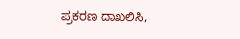ಪ್ರಕರಣ ದಾಖಲಿಸಿ,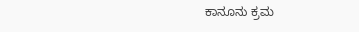ಕಾನೂನು ಕ್ರಮ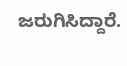ಜರುಗಿಸಿದ್ದಾರೆ.